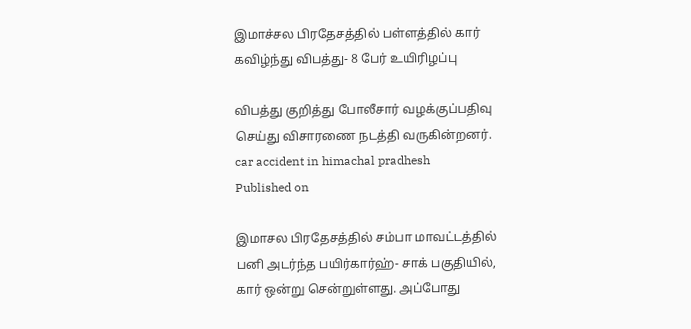இமாச்சல பிரதேசத்தில் பள்ளத்தில் கார் கவிழ்ந்து விபத்து- 8 பேர் உயிரிழப்பு

விபத்து குறித்து போலீசார் வழக்குப்பதிவு செய்து விசாரணை நடத்தி வருகின்றனர்.
car accident in himachal pradhesh
Published on

இமாசல பிரதேசத்தில் சம்பா மாவட்டத்தில் பனி அடர்ந்த பயிர்கார்ஹ்- சாக் பகுதியில், கார் ஒன்று சென்றுள்ளது. அப்போது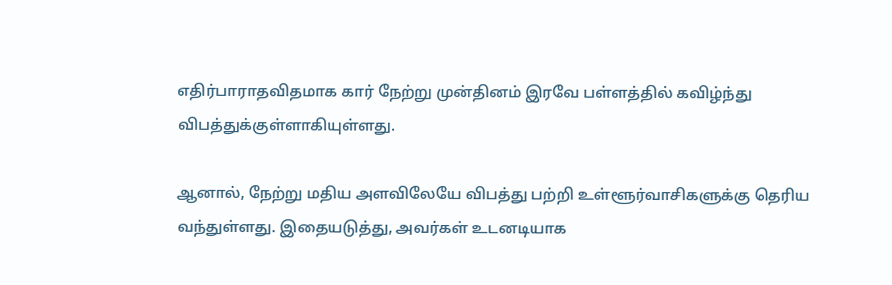எதிர்பாராதவிதமாக கார் நேற்று முன்தினம் இரவே பள்ளத்தில் கவிழ்ந்து விபத்துக்குள்ளாகியுள்ளது.

ஆனால், நேற்று மதிய அளவிலேயே விபத்து பற்றி உள்ளூர்வாசிகளுக்கு தெரிய வந்துள்ளது. இதையடுத்து, அவர்கள் உடனடியாக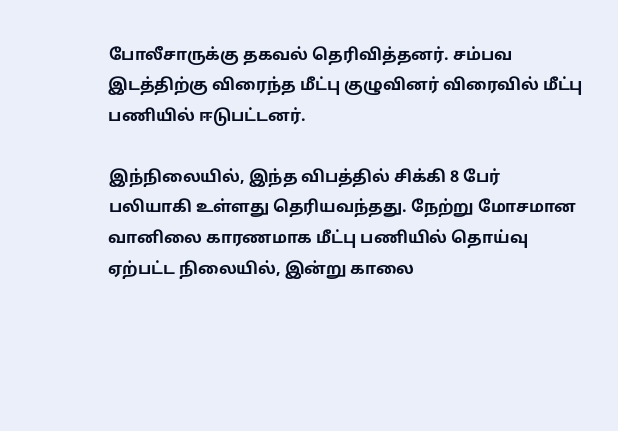போலீசாருக்கு தகவல் தெரிவித்தனர். சம்பவ இடத்திற்கு விரைந்த மீட்பு குழுவினர் விரைவில் மீட்பு பணியில் ஈடுபட்டனர்.

இந்நிலையில், இந்த விபத்தில் சிக்கி 8 பேர் பலியாகி உள்ளது தெரியவந்தது. நேற்று மோசமான வானிலை காரணமாக மீட்பு பணியில் தொய்வு ஏற்பட்ட நிலையில், இன்று காலை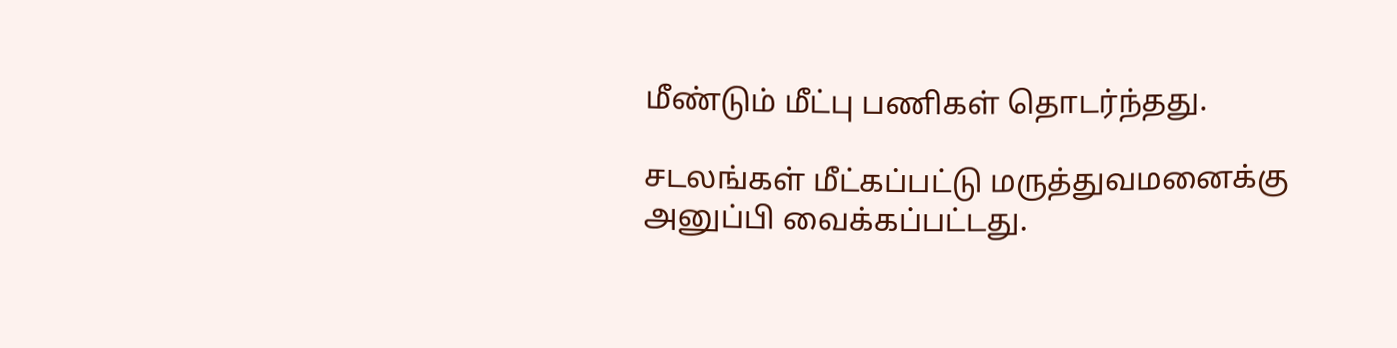மீண்டும் மீட்பு பணிகள் தொடர்ந்தது.

சடலங்கள் மீட்கப்பட்டு மருத்துவமனைக்கு அனுப்பி வைக்கப்பட்டது.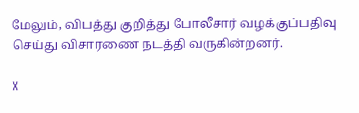மேலும், விபத்து குறித்து போலீசார் வழக்குப்பதிவு செய்து விசாரணை நடத்தி வருகின்றனர்.

X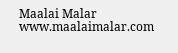Maalai Malar
www.maalaimalar.com